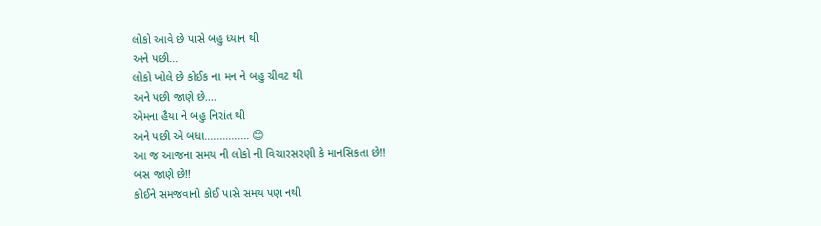લોકો આવે છે પાસે બહુ ધ્યાન થી
અને પછી...
લોકો ખોલે છે કોઈક ના મન ને બહુ ચીવટ થી
અને પછી જાણે છે....
એમના હૈયા ને બહુ નિરાંત થી
અને પછી એ બધા............... 😊
આ જ આજના સમય ની લોકો ની વિચારસરણી કે માનસિકતા છે!!
બસ જાણે છે!!
કોઈને સમજવાનો કોઈ પાસે સમય પણ નથી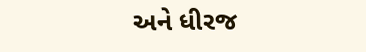અને ધીરજ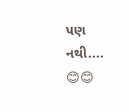પણ નથી.... 😊😊